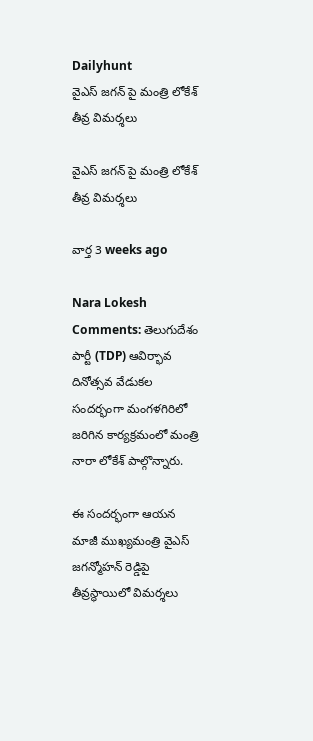Dailyhunt
వైఎస్ జగన్ పై మంత్రి లోకేశ్ తీవ్ర విమర్శలు

వైఎస్ జగన్ పై మంత్రి లోకేశ్ తీవ్ర విమర్శలు

వార్త 3 weeks ago

Nara Lokesh Comments: తెలుగుదేశం పార్టీ (TDP) ఆవిర్భావ దినోత్సవ వేడుకల సందర్భంగా మంగళగిరిలో జరిగిన కార్యక్రమంలో మంత్రి నారా లోకేశ్ పాల్గొన్నారు.

ఈ సందర్భంగా ఆయన మాజీ ముఖ్యమంత్రి వైఎస్ జగన్మోహన్ రెడ్డిపై తీవ్రస్థాయిలో విమర్శలు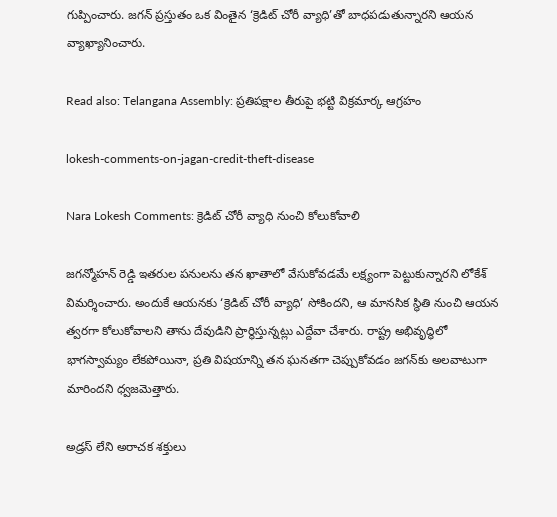గుప్పించారు. జగన్ ప్రస్తుతం ఒక వింతైన ‘క్రెడిట్ చోరీ వ్యాధి’తో బాధపడుతున్నారని ఆయన వ్యాఖ్యానించారు.

Read also: Telangana Assembly: ప్రతిపక్షాల తీరుపై భట్టి విక్రమార్క ఆగ్రహం

lokesh-comments-on-jagan-credit-theft-disease

Nara Lokesh Comments: క్రెడిట్ చోరీ వ్యాధి నుంచి కోలుకోవాలి

జగన్మోహన్ రెడ్డి ఇతరుల పనులను తన ఖాతాలో వేసుకోవడమే లక్ష్యంగా పెట్టుకున్నారని లోకేశ్ విమర్శించారు. అందుకే ఆయనకు ‘క్రెడిట్ చోరీ వ్యాధి’ సోకిందని, ఆ మానసిక స్థితి నుంచి ఆయన త్వరగా కోలుకోవాలని తాను దేవుడిని ప్రార్థిస్తున్నట్లు ఎద్దేవా చేశారు. రాష్ట్ర అభివృద్ధిలో భాగస్వామ్యం లేకపోయినా, ప్రతి విషయాన్ని తన ఘనతగా చెప్పుకోవడం జగన్‌కు అలవాటుగా మారిందని ధ్వజమెత్తారు.

అడ్రస్ లేని అరాచక శక్తులు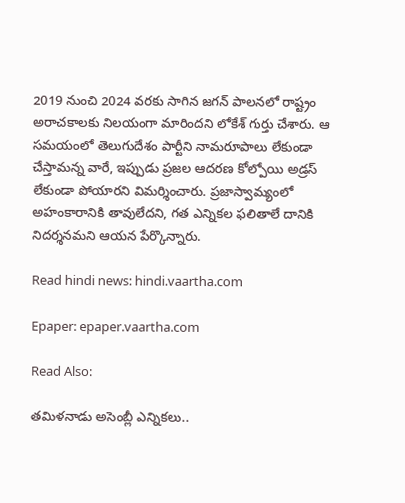2019 నుంచి 2024 వరకు సాగిన జగన్ పాలనలో రాష్ట్రం అరాచకాలకు నిలయంగా మారిందని లోకేశ్ గుర్తు చేశారు. ఆ సమయంలో తెలుగుదేశం పార్టీని నామరూపాలు లేకుండా చేస్తామన్న వారే, ఇప్పుడు ప్రజల ఆదరణ కోల్పోయి అడ్రస్ లేకుండా పోయారని విమర్శించారు. ప్రజాస్వామ్యంలో అహంకారానికి తావులేదని, గత ఎన్నికల ఫలితాలే దానికి నిదర్శనమని ఆయన పేర్కొన్నారు.

Read hindi news: hindi.vaartha.com

Epaper: epaper.vaartha.com

Read Also:

తమిళనాడు అసెంబ్లీ ఎన్నికలు..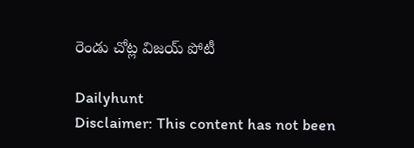రెండు చోట్ల విజయ్‌ పోటీ

Dailyhunt
Disclaimer: This content has not been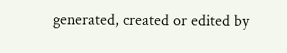generated, created or edited by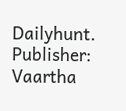Dailyhunt. Publisher: Vaartha